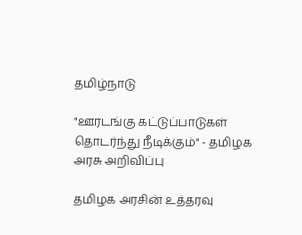தமிழ்நாடு

"ஊரடங்கு கட்டுப்பாடுகள் தொடர்ந்து நீடிக்கும்" - தமிழக அரசு அறிவிப்பு

தமிழக அரசின் உத்தரவு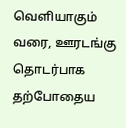வெளியாகும் வரை, ஊரடங்கு தொடர்பாக தற்போதைய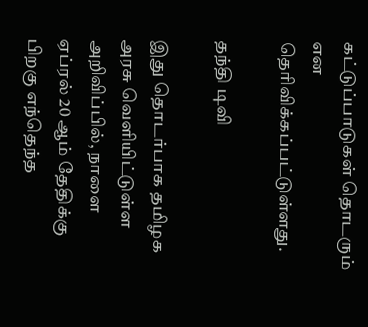கட்டுப்பாடுகள் தொடரும் என தெரிவிக்கப்பட்டுள்ளது.

தந்தி டிவி

இது தொடர்பாக தமிழக அரசு வெளியிட்டுள்ள அறிவிப்பில், நாளை ஏப்ரல் 20 ஆம் தேதிக்கு பிறகு எந்தெந்த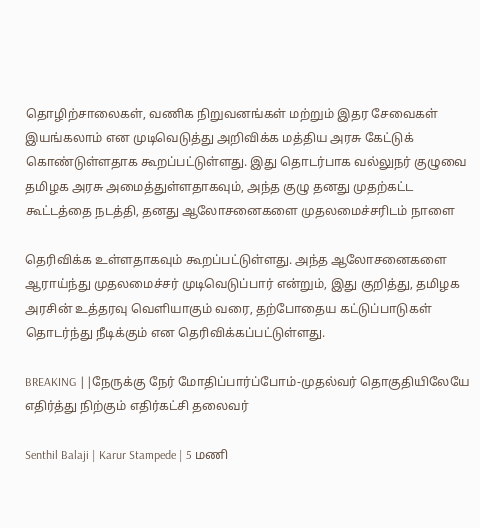தொழிற்சாலைகள், வணிக நிறுவனங்கள் மற்றும் இதர சேவைகள் இயங்கலாம் என முடிவெடுத்து அறிவிக்க மத்திய அரசு கேட்டுக் கொண்டுள்ளதாக கூறப்பட்டுள்ளது. இது தொடர்பாக வல்லுநர் குழுவை தமிழக அரசு அமைத்துள்ளதாகவும், அந்த குழு தனது முதற்கட்ட கூட்டத்தை நடத்தி, தனது ஆலோசனைகளை முதலமைச்சரிடம் நாளை

தெரிவிக்க உள்ளதாகவும் கூறப்பட்டுள்ளது. அந்த ஆலோசனைகளை ஆராய்ந்து முதலமைச்சர் முடிவெடுப்பார் என்றும், இது குறித்து, தமிழக அரசின் உத்தரவு வெளியாகும் வரை, தற்போதைய கட்டுப்பாடுகள் தொடர்ந்து நீடிக்கும் என தெரிவிக்கப்பட்டுள்ளது.

BREAKING ||நேருக்கு நேர் மோதிப்பார்ப்போம்-முதல்வர் தொகுதியிலேயே எதிர்த்து நிற்கும் எதிர்கட்சி தலைவர்

Senthil Balaji | Karur Stampede | 5 மணி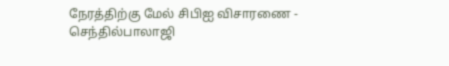நேரத்திற்கு மேல் சிபிஐ விசாரணை - செந்தில்பாலாஜி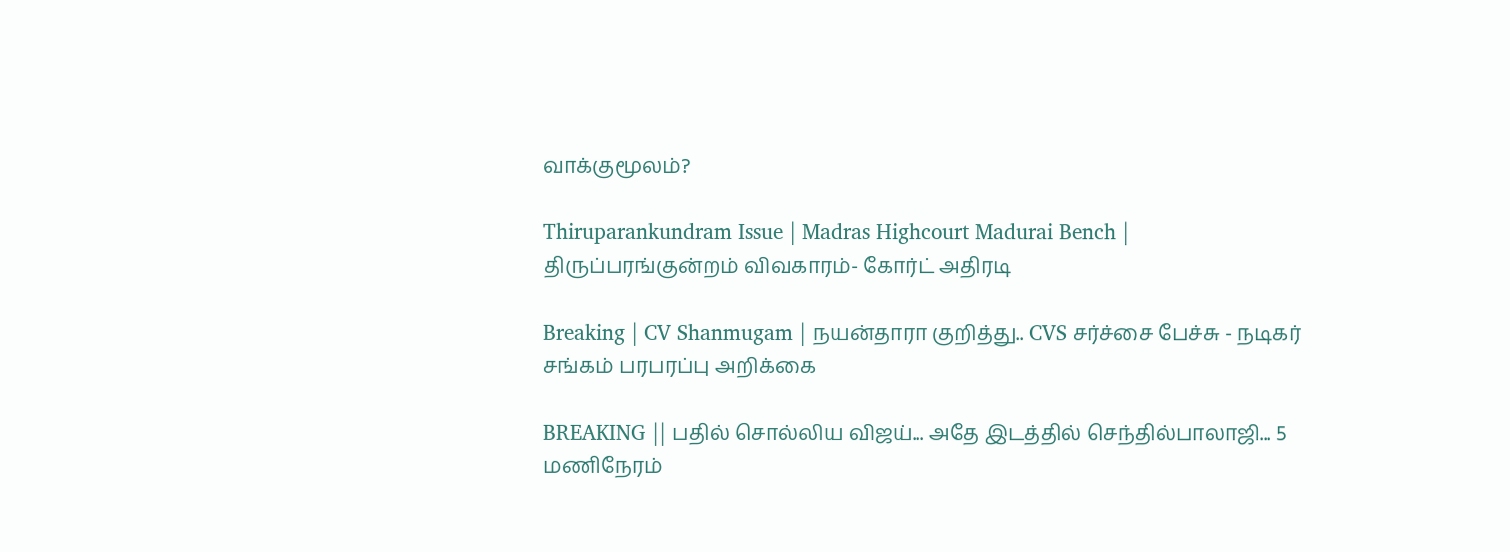வாக்குமூலம்?

Thiruparankundram Issue | Madras Highcourt Madurai Bench | திருப்பரங்குன்றம் விவகாரம்- கோர்ட் அதிரடி

Breaking | CV Shanmugam | நயன்தாரா குறித்து.. CVS சர்ச்சை பேச்சு - நடிகர் சங்கம் பரபரப்பு அறிக்கை

BREAKING || பதில் சொல்லிய விஜய்... அதே இடத்தில் செந்தில்பாலாஜி... 5 மணிநேரம்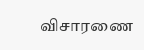விசாரணை